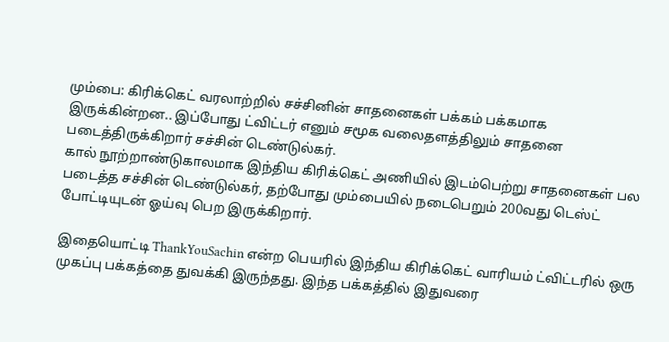மும்பை: கிரிக்கெட் வரலாற்றில் சச்சினின் சாதனைகள் பக்கம் பக்கமாக இருக்கின்றன.. இப்போது ட்விட்டர் எனும் சமூக வலைதளத்திலும் சாதனை படைத்திருக்கிறார் சச்சின் டெண்டுல்கர்.
கால் நூற்றாண்டுகாலமாக இந்திய கிரிக்கெட் அணியில் இடம்பெற்று சாதனைகள் பல படைத்த சச்சின் டெண்டுல்கர், தற்போது மும்பையில் நடைபெறும் 200வது டெஸ்ட் போட்டியுடன் ஓய்வு பெற இருக்கிறார்.

இதையொட்டி ThankYouSachin என்ற பெயரில் இந்திய கிரிக்கெட் வாரியம் ட்விட்டரில் ஒரு முகப்பு பக்கத்தை துவக்கி இருந்தது. இந்த பக்கத்தில் இதுவரை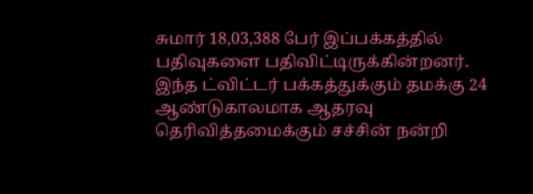சுமார் 18,03,388 பேர் இப்பக்கத்தில் பதிவுகளை பதிவிட்டிருக்கின்றனர்.
இந்த ட்விட்டர் பக்கத்துக்கும் தமக்கு 24 ஆண்டுகாலமாக ஆதரவு தெரிவித்தமைக்கும் சச்சின் நன்றி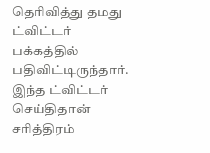தெரிவித்து தமது ட்விட்டர் பக்கத்தில் பதிவிட்டிருந்தார். இந்த ட்விட்டர் செய்திதான் சரித்திரம்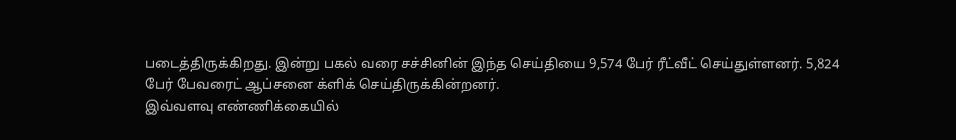படைத்திருக்கிறது. இன்று பகல் வரை சச்சினின் இந்த செய்தியை 9,574 பேர் ரீட்வீட் செய்துள்ளனர். 5,824 பேர் பேவரைட் ஆப்சனை க்ளிக் செய்திருக்கின்றனர்.
இவ்வளவு எண்ணிக்கையில்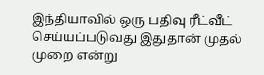இந்தியாவில் ஒரு பதிவு ரீட்வீட் செய்யப்படுவது இதுதான் முதல் முறை என்று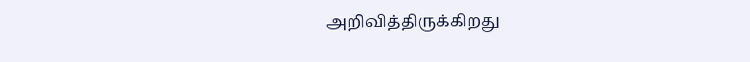அறிவித்திருக்கிறது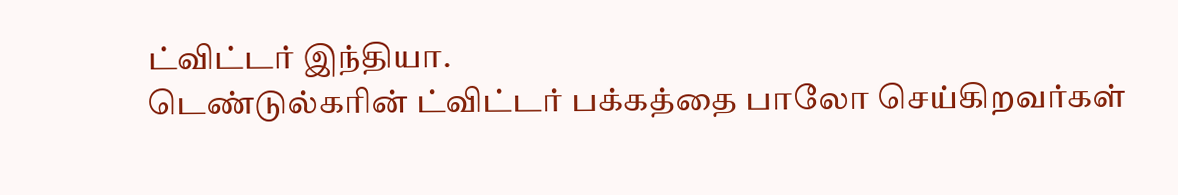ட்விட்டர் இந்தியா.
டெண்டுல்கரின் ட்விட்டர் பக்கத்தை பாலோ செய்கிறவர்கள்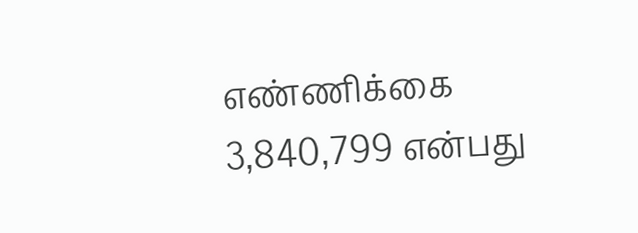எண்ணிக்கை 3,840,799 என்பது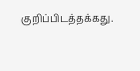குறிப்பிடத்தக்கது.